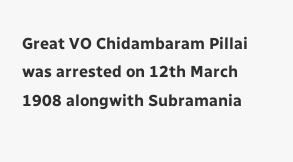Great VO Chidambaram Pillai was arrested on 12th March 1908 alongwith Subramania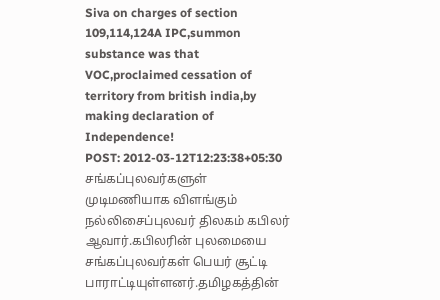Siva on charges of section 109,114,124A IPC,summon substance was that VOC,proclaimed cessation of territory from british india,by making declaration of Independence!
POST: 2012-03-12T12:23:38+05:30
சங்கப்புலவர்களுள் முடிமணியாக விளங்கும் நல்லிசைப்புலவர் திலகம் கபிலர் ஆவார்.கபிலரின் புலமையை சங்கப்புலவர்கள் பெயர் சூட்டி பாராட்டியுள்ளனர்.தமிழகத்தின்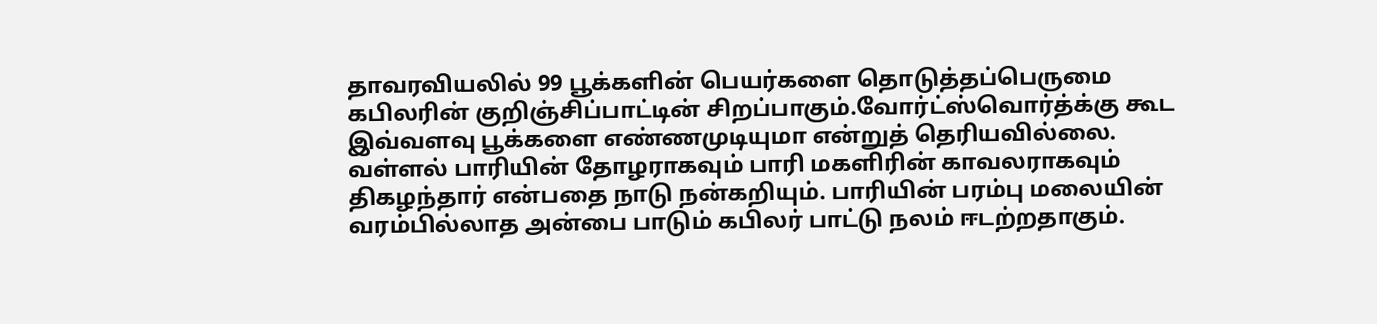தாவரவியலில் 99 பூக்களின் பெயர்களை தொடுத்தப்பெருமை கபிலரின் குறிஞ்சிப்பாட்டின் சிறப்பாகும்.வோர்ட்ஸ்வொர்த்க்கு கூட இவ்வளவு பூக்களை எண்ணமுடியுமா என்றுத் தெரியவில்லை. வள்ளல் பாரியின் தோழராகவும் பாரி மகளிரின் காவலராகவும் திகழந்தார் என்பதை நாடு நன்கறியும். பாரியின் பரம்பு மலையின் வரம்பில்லாத அன்பை பாடும் கபிலர் பாட்டு நலம் ஈடற்றதாகும்.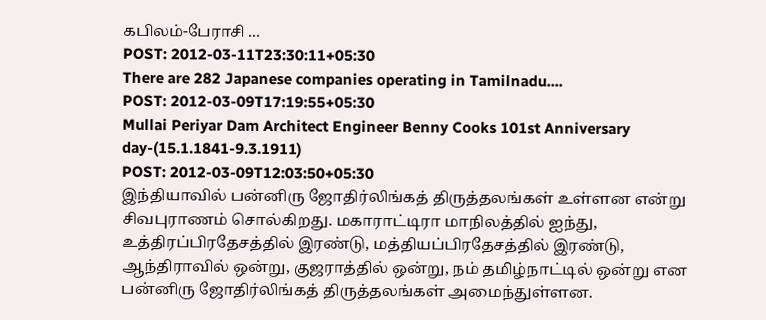கபிலம்-பேராசி ...
POST: 2012-03-11T23:30:11+05:30
There are 282 Japanese companies operating in Tamilnadu....
POST: 2012-03-09T17:19:55+05:30
Mullai Periyar Dam Architect Engineer Benny Cooks 101st Anniversary day-(15.1.1841-9.3.1911)
POST: 2012-03-09T12:03:50+05:30
இந்தியாவில் பன்னிரு ஜோதிர்லிங்கத் திருத்தலங்கள் உள்ளன என்று சிவபுராணம் சொல்கிறது. மகாராட்டிரா மாநிலத்தில் ஐந்து, உத்திரப்பிரதேசத்தில் இரண்டு, மத்தியப்பிரதேசத்தில் இரண்டு, ஆந்திராவில் ஒன்று, குஜராத்தில் ஒன்று, நம் தமிழ்நாட்டில் ஒன்று என பன்னிரு ஜோதிர்லிங்கத் திருத்தலங்கள் அமைந்துள்ளன.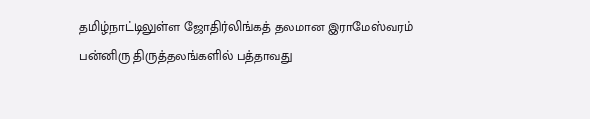தமிழ்நாட்டிலுள்ள ஜோதிர்லிங்கத் தலமான இராமேஸ்வரம் பன்னிரு திருத்தலங்களில் பத்தாவது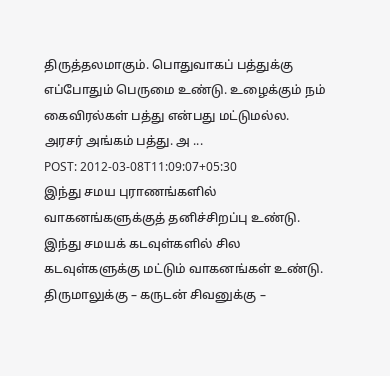திருத்தலமாகும். பொதுவாகப் பத்துக்கு எப்போதும் பெருமை உண்டு. உழைக்கும் நம் கைவிரல்கள் பத்து என்பது மட்டுமல்ல. அரசர் அங்கம் பத்து. அ ...
POST: 2012-03-08T11:09:07+05:30
இந்து சமய புராணங்களில் வாகனங்களுக்குத் தனிச்சிறப்பு உண்டு. இந்து சமயக் கடவுள்களில் சில கடவுள்களுக்கு மட்டும் வாகனங்கள் உண்டு. திருமாலுக்கு – கருடன் சிவனுக்கு –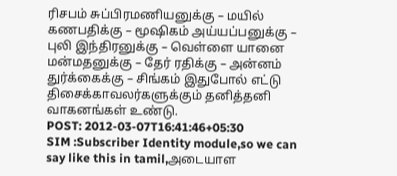ரிசபம் சுப்பிரமணியனுக்கு – மயில் கணபதிக்கு – மூஷிகம் அய்யப்பனுக்கு – புலி இந்திரனுக்கு – வெள்ளை யானை மன்மதனுக்கு – தேர் ரதிக்கு – அன்னம் துர்க்கைக்கு – சிங்கம் இதுபோல் எட்டு திசைக்காவலர்களுக்கும் தனித்தனி வாகனங்கள் உண்டு.
POST: 2012-03-07T16:41:46+05:30
SIM :Subscriber Identity module,so we can say like this in tamil,அடையாள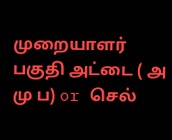முறையாளர் பகுதி அட்டை ( அ மு ப) or செல்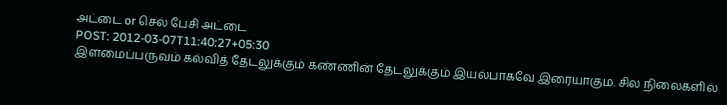அட்டை or செல் பேசி அட்டை
POST: 2012-03-07T11:40:27+05:30
இளமைப்பருவம் கல்வித் தேடலுக்கும் கண்ணின் தேடலுக்கும் இயல்பாகவே இரையாகும. சில நிலைகளில்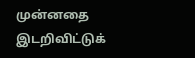முன்னதை இடறிவிட்டுக்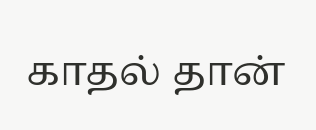காதல் தான்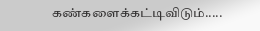கண்களைக்கட்டிவிடும்.....